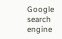Google search engine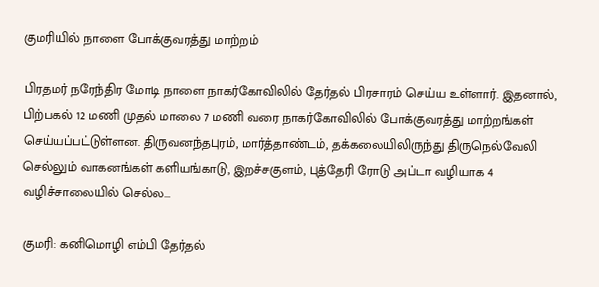குமரியில் நாளை போக்குவரத்து மாற்றம்

பிரதமர் நரேந்திர மோடி நாளை நாகர்கோவிலில் தேர்தல் பிரசாரம் செய்ய உள்ளார். இதனால், பிற்பகல் 12 மணி முதல் மாலை 7 மணி வரை நாகர்கோவிலில் போக்குவரத்து மாற்றங்கள் செய்யப்பட்டுள்ளன. திருவனந்தபுரம், மார்த்தாண்டம், தக்கலையிலிருந்து திருநெல்வேலி செல்லும் வாகனங்கள் களியங்காடு, இறச்சகுளம், புத்தேரி ரோடு அப்டா வழியாக 4 வழிச்சாலையில் செல்ல...

குமரி: கனிமொழி எம்பி தேர்தல்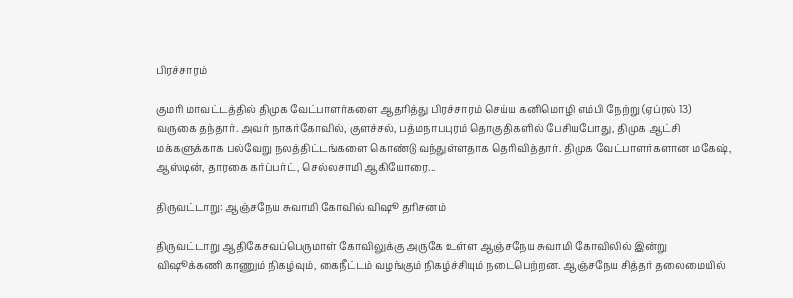பிரச்சாரம்

குமரி மாவட்டத்தில் திமுக வேட்பாளர்களை ஆதரித்து பிரச்சாரம் செய்ய கனிமொழி எம்பி நேற்று (ஏப்ரல் 13) வருகை தந்தார். அவர் நாகர்கோவில், குளச்சல், பத்மநாபபுரம் தொகுதிகளில் பேசியபோது, திமுக ஆட்சி மக்களுக்காக பல்வேறு நலத்திட்டங்களை கொண்டு வந்துள்ளதாக தெரிவித்தார். திமுக வேட்பாளர்களான மகேஷ், ஆஸ்டின், தாரகை கர்ப்பர்ட், செல்லசாமி ஆகியோரை...

திருவட்டாறு: ஆஞ்சநேய சுவாமி கோவில் விஷூ தரிசனம்

திருவட்டாறு ஆதிகேசவப்பெருமாள் கோவிலுக்கு அருகே உள்ள ஆஞ்சநேய சுவாமி கோவிலில் இன்று விஷூக்கணி காணும் நிகழ்வும், கைநீட்டம் வழங்கும் நிகழ்ச்சியும் நடைபெற்றன. ஆஞ்சநேய சித்தர் தலைமையில்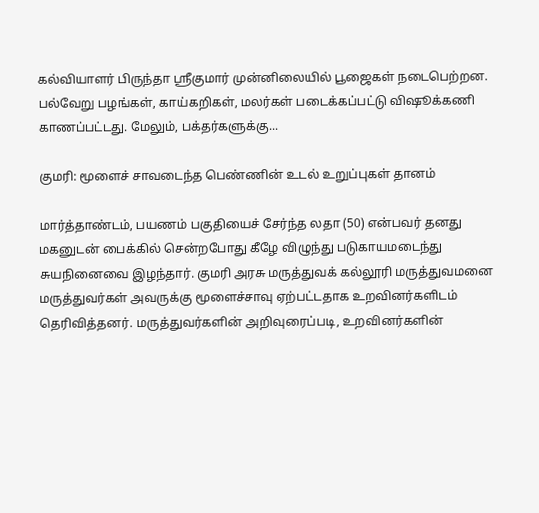கல்வியாளர் பிருந்தா ஸ்ரீகுமார் முன்னிலையில் பூஜைகள் நடைபெற்றன. பல்வேறு பழங்கள், காய்கறிகள், மலர்கள் படைக்கப்பட்டு விஷூக்கணி காணப்பட்டது. மேலும், பக்தர்களுக்கு...

குமரி: மூளைச் சாவடைந்த பெண்ணின் உடல் உறுப்புகள் தானம்

மார்த்தாண்டம், பயணம் பகுதியைச் சேர்ந்த லதா (50) என்பவர் தனது மகனுடன் பைக்கில் சென்றபோது கீழே விழுந்து படுகாயமடைந்து சுயநினைவை இழந்தார். குமரி அரசு மருத்துவக் கல்லூரி மருத்துவமனை மருத்துவர்கள் அவருக்கு மூளைச்சாவு ஏற்பட்டதாக உறவினர்களிடம் தெரிவித்தனர். மருத்துவர்களின் அறிவுரைப்படி, உறவினர்களின்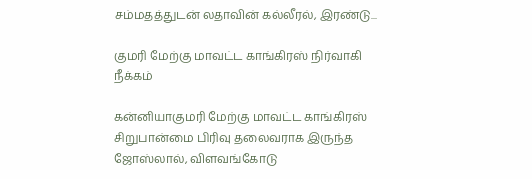சம்மதத்துடன் லதாவின் கல்லீரல், இரண்டு...

குமரி மேற்கு மாவட்ட காங்கிரஸ் நிர்வாகி நீக்கம்

கன்னியாகுமரி மேற்கு மாவட்ட காங்கிரஸ் சிறுபான்மை பிரிவு தலைவராக இருந்த ஜோஸ்லால், விளவங்கோடு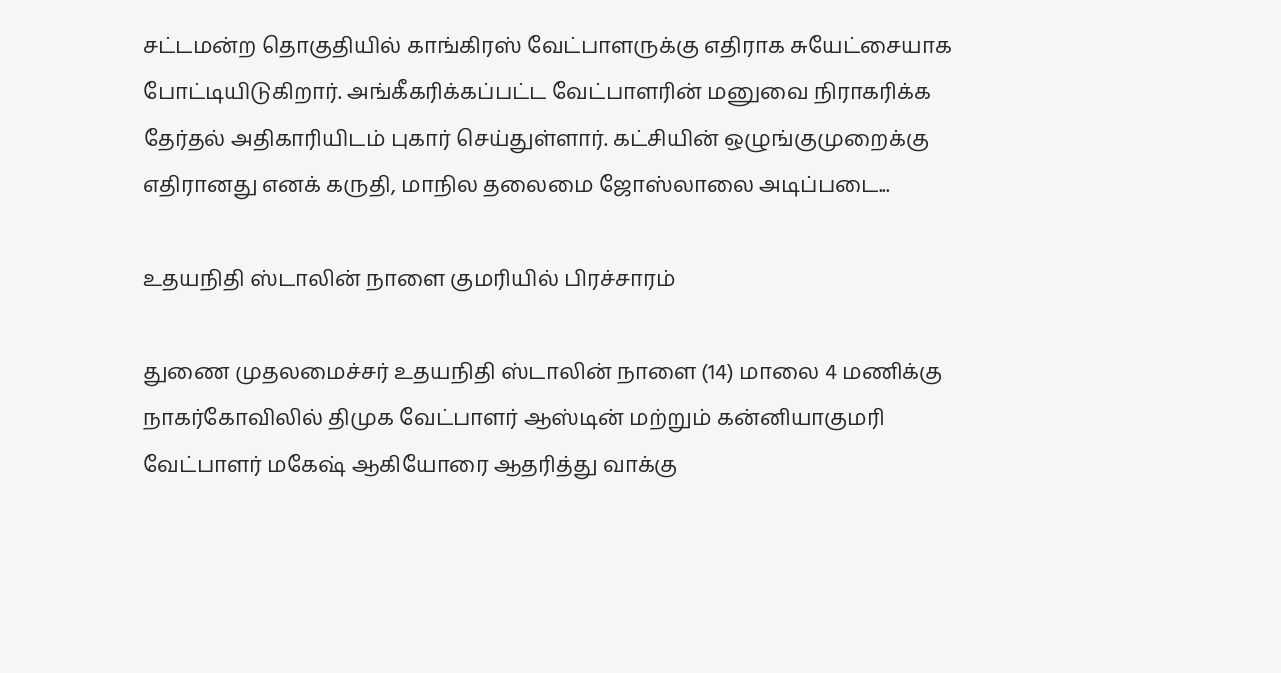சட்டமன்ற தொகுதியில் காங்கிரஸ் வேட்பாளருக்கு எதிராக சுயேட்சையாக போட்டியிடுகிறார். அங்கீகரிக்கப்பட்ட வேட்பாளரின் மனுவை நிராகரிக்க தேர்தல் அதிகாரியிடம் புகார் செய்துள்ளார். கட்சியின் ஒழுங்குமுறைக்கு எதிரானது எனக் கருதி, மாநில தலைமை ஜோஸ்லாலை அடிப்படை...

உதயநிதி ஸ்டாலின் நாளை குமரியில் பிரச்சாரம்

துணை முதலமைச்சர் உதயநிதி ஸ்டாலின் நாளை (14) மாலை 4 மணிக்கு நாகர்கோவிலில் திமுக வேட்பாளர் ஆஸ்டின் மற்றும் கன்னியாகுமரி வேட்பாளர் மகேஷ் ஆகியோரை ஆதரித்து வாக்கு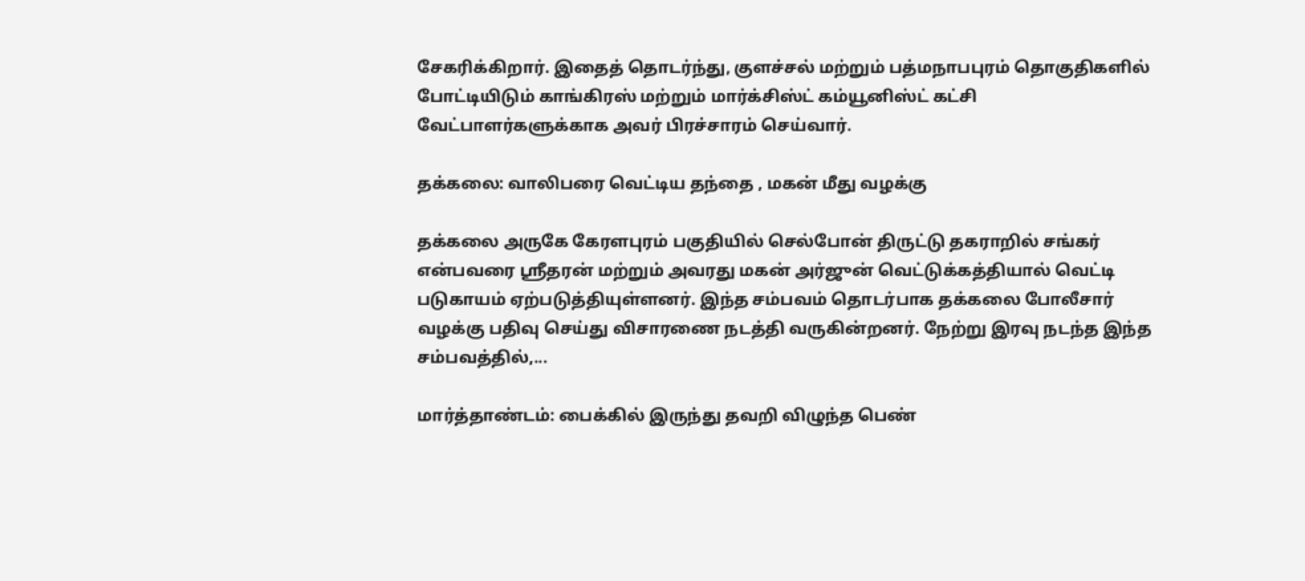சேகரிக்கிறார். இதைத் தொடர்ந்து, குளச்சல் மற்றும் பத்மநாபபுரம் தொகுதிகளில் போட்டியிடும் காங்கிரஸ் மற்றும் மார்க்சிஸ்ட் கம்யூனிஸ்ட் கட்சி வேட்பாளர்களுக்காக அவர் பிரச்சாரம் செய்வார்.

தக்கலை: வாலிபரை வெட்டிய தந்தை , மகன் மீது வழக்கு

தக்கலை அருகே கேரளபுரம் பகுதியில் செல்போன் திருட்டு தகராறில் சங்கர் என்பவரை ஸ்ரீதரன் மற்றும் அவரது மகன் அர்ஜுன் வெட்டுக்கத்தியால் வெட்டி படுகாயம் ஏற்படுத்தியுள்ளனர். இந்த சம்பவம் தொடர்பாக தக்கலை போலீசார் வழக்கு பதிவு செய்து விசாரணை நடத்தி வருகின்றனர். நேற்று இரவு நடந்த இந்த சம்பவத்தில்,...

மார்த்தாண்டம்: பைக்கில் இருந்து தவறி விழுந்த பெண்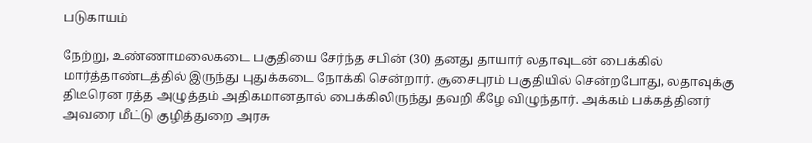படுகாயம்

நேற்று, உண்ணாமலைகடை பகுதியை சேர்ந்த சபின் (30) தனது தாயார் லதாவுடன் பைக்கில் மார்த்தாண்டத்தில் இருந்து புதுக்கடை நோக்கி சென்றார். சூசைபுரம் பகுதியில் சென்றபோது, லதாவுக்கு திடீரென ரத்த அழுத்தம் அதிகமானதால் பைக்கிலிருந்து தவறி கீழே விழுந்தார். அக்கம் பக்கத்தினர் அவரை மீட்டு குழித்துறை அரசு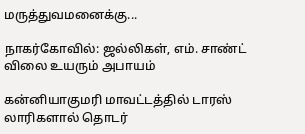மருத்துவமனைக்கு...

நாகர்கோவில்: ஜல்லிகள், எம். சாண்ட் விலை உயரும் அபாயம்

கன்னியாகுமரி மாவட்டத்தில் டாரஸ் லாரிகளால் தொடர்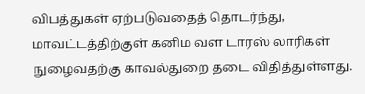விபத்துகள் ஏற்படுவதைத் தொடர்ந்து, மாவட்டத்திற்குள் கனிம வள டாரஸ் லாரிகள் நுழைவதற்கு காவல்துறை தடை விதித்துள்ளது.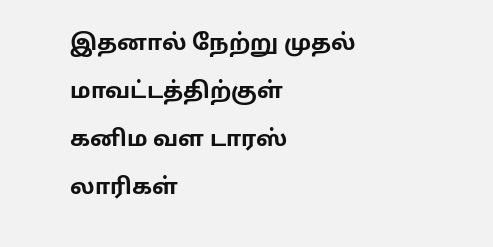இதனால் நேற்று முதல் மாவட்டத்திற்குள் கனிம வள டாரஸ் லாரிகள்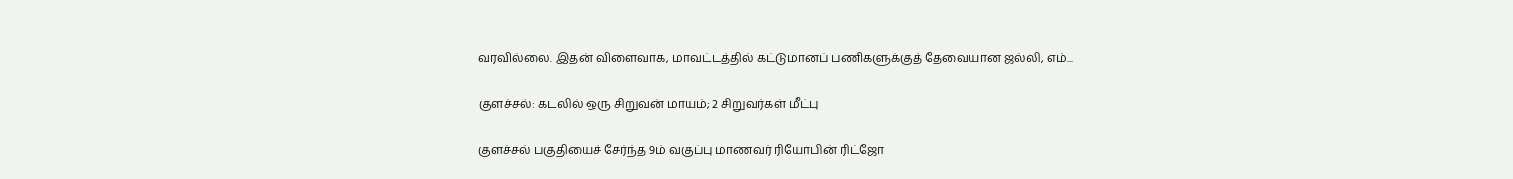வரவில்லை. இதன் விளைவாக, மாவட்டத்தில் கட்டுமானப் பணிகளுக்குத் தேவையான ஜல்லி, எம்...

குளச்சல்: கடலில் ஒரு சிறுவன் மாயம்; 2 சிறுவர்கள் மீட்பு

குளச்சல் பகுதியைச் சேர்ந்த 9ம் வகுப்பு மாணவர் ரியோபின் ரிட்ஜோ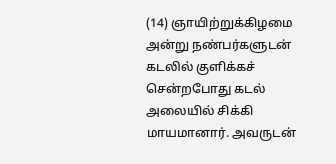(14) ஞாயிற்றுக்கிழமை அன்று நண்பர்களுடன் கடலில் குளிக்கச் சென்றபோது கடல் அலையில் சிக்கி மாயமானார். அவருடன்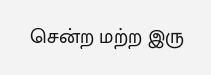சென்ற மற்ற இரு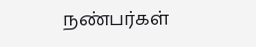நண்பர்கள்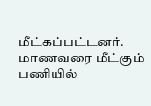மீட்கப்பட்டனர். மாணவரை மீட்கும் பணியில்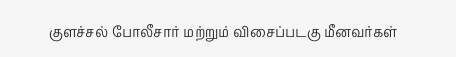குளச்சல் போலீசார் மற்றும் விசைப்படகு மீனவர்கள்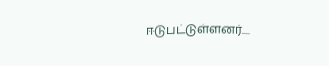ஈடுபட்டுள்ளனர்....